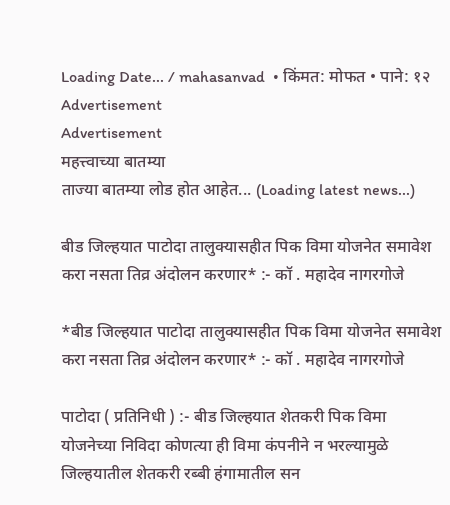Loading Date... / mahasanvad  • किंमत: मोफत • पाने: १२
Advertisement
Advertisement
महत्त्वाच्या बातम्या
ताज्या बातम्या लोड होत आहेत... (Loading latest news...)

बीड जिल्हयात पाटोदा तालुक्यासहीत पिक विमा योजनेत समावेश करा नसता तिव्र अंदोलन करणार* :- कॉ . महादेव नागरगोजे

*बीड जिल्हयात पाटोदा तालुक्यासहीत पिक विमा योजनेत समावेश करा नसता तिव्र अंदोलन करणार* :- कॉ . महादेव नागरगोजे

पाटोदा ( प्रतिनिधी ) :- बीड जिल्हयात शेतकरी पिक विमा योजनेच्या निविदा कोणत्या ही विमा कंपनीने न भरल्यामुळे जिल्हयातील शेतकरी रब्बी हंगामातील सन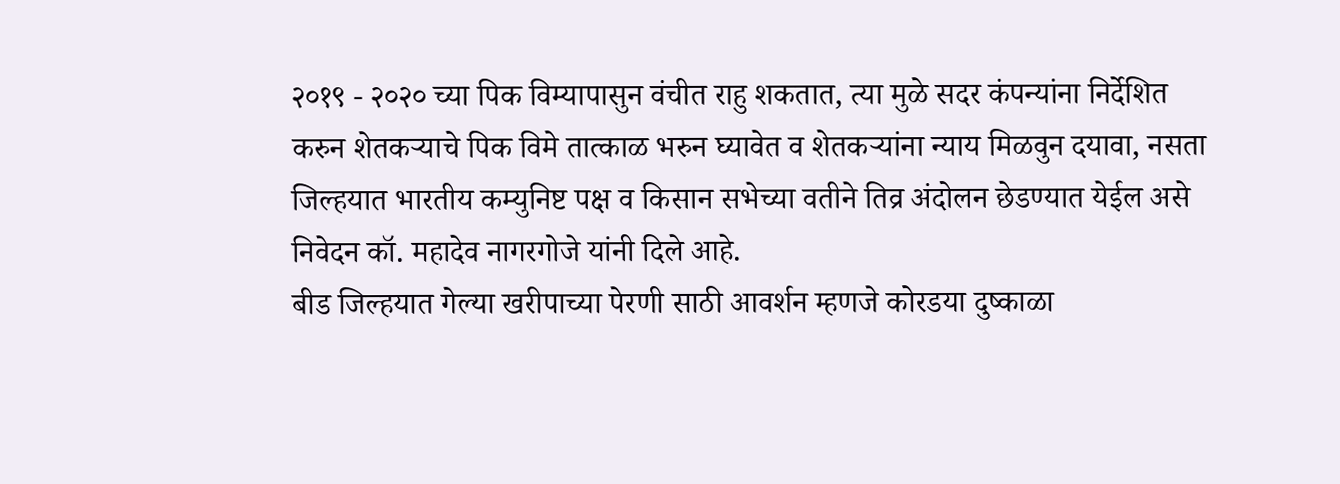२०१९ - २०२० च्या पिक विम्यापासुन वंचीत राहु शकतात, त्या मुळे सदर कंपन्यांना निर्देशित करुन शेतकऱ्याचे पिक विमे तात्काळ भरुन घ्यावेत व शेतकऱ्यांना न्याय मिळवुन दयावा, नसता जिल्हयात भारतीय कम्युनिष्ट पक्ष व किसान सभेच्या वतीने तिव्र अंदोलन छेडण्यात येईल असे निवेदन कॉ. महादेव नागरगोजे यांनी दिले आहे.
बीड जिल्हयात गेल्या खरीपाच्या पेरणी साठी आवर्शन म्हणजे कोरडया दुष्काळा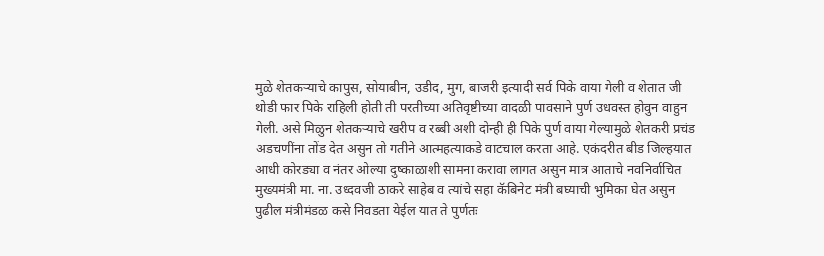मुळे शेतकऱ्याचे कापुस, सोयाबीन, उडीद, मुग, बाजरी इत्यादी सर्व पिके वाया गेली व शेतात जी थोडी फार पिके राहिली होती ती परतीच्या अतिवृष्टीच्या वादळी पावसाने पुर्ण उधवस्त होवुन वाहुन गेली. असे मिळुन शेतकऱ्याचे खरीप व रब्बी अशी दोन्ही ही पिके पुर्ण वाया गेल्यामुळे शेतकरी प्रचंड अडचणींना तोंड देत असुन तो गतीने आत्महत्याकडे वाटचाल करता आहे. एकंदरीत बीड जिल्हयात आधी कोरड्या व नंतर ओल्या दुष्काळाशी सामना करावा लागत असुन मात्र आताचे नवनिर्वाचित मुख्यमंत्री मा. ना. उध्दवजी ठाकरे साहेब व त्यांचे सहा कॅबिनेट मंत्री बघ्याची भुमिका घेत असुन पुढील मंत्रीमंडळ कसे निवडता येईल यात ते पुर्णतः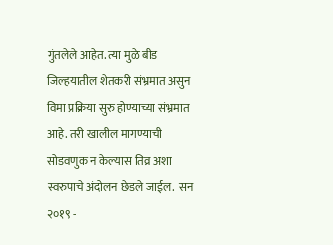गुंतलेले आहेत. त्या मुळे बीड जिल्हयातील शेतकरी संभ्रमात असुन विमा प्रक्रिया सुरु होण्याच्या संभ्रमात आहे. तरी खालील मागण्याची सोडवणुक न केल्यास तिव्र अशा स्वरुपाचे अंदोलन छेडले जाईल.  सन २०१९ -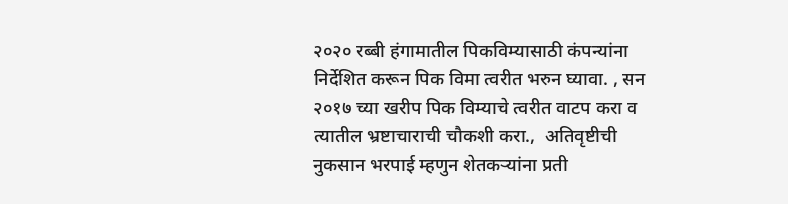२०२० रब्बी हंगामातील पिकविम्यासाठी कंपन्यांना निर्देशित करून पिक विमा त्वरीत भरुन घ्यावा. , सन २०१७ च्या खरीप पिक विम्याचे त्वरीत वाटप करा व त्यातील भ्रष्टाचाराची चौकशी करा.,  अतिवृष्टीची नुकसान भरपाई म्हणुन शेतकऱ्यांना प्रती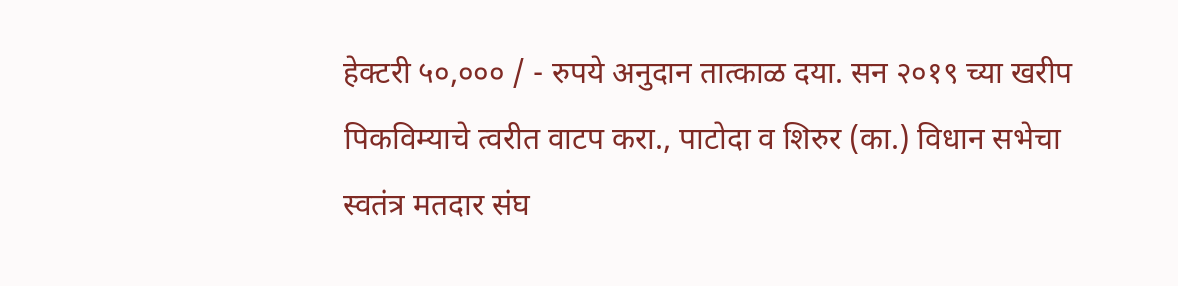हेक्टरी ५०,००० / - रुपये अनुदान तात्काळ दया. सन २०१९ च्या खरीप पिकविम्याचे त्वरीत वाटप करा., पाटोदा व शिरुर (का.) विधान सभेचा स्वतंत्र मतदार संघ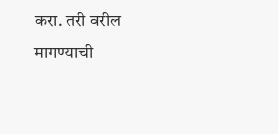करा. तरी वरील मागण्याची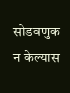सोडवणुक न केल्यास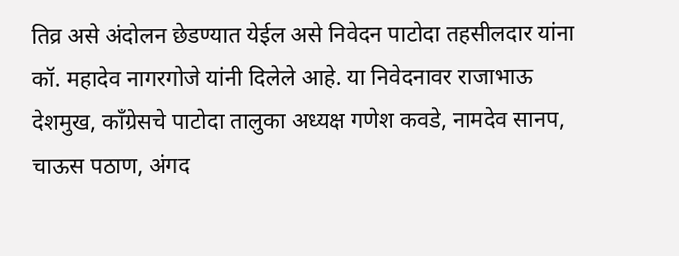तिव्र असे अंदोलन छेडण्यात येईल असे निवेदन पाटोदा तहसीलदार यांना कॉ. महादेव नागरगोजे यांनी दिलेले आहे. या निवेदनावर राजाभाऊ देशमुख, काँग्रेसचे पाटोदा तालुका अध्यक्ष गणेश कवडे, नामदेव सानप, चाऊस पठाण, अंगद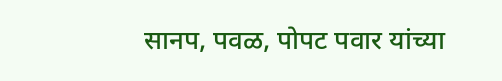सानप, पवळ, पोपट पवार यांच्या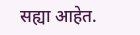सह्या आहेत.